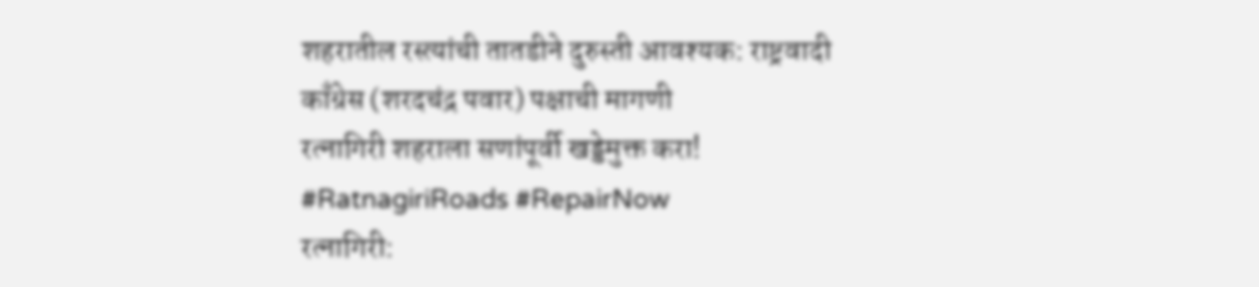शहरातील रस्त्यांची तातडीने दुरुस्ती आवश्यक: राष्ट्रवादी काँग्रेस (शरदचंद्र पवार) पक्षाची मागणी
रत्नागिरी शहराला सणांपूर्वी खड्डेमुक्त करा! #RatnagiriRoads #RepairNow
रत्नागिरी: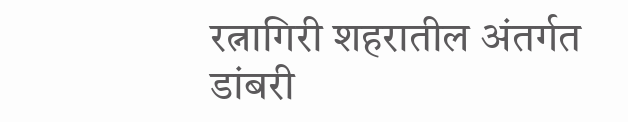रत्नागिरी शहरातील अंतर्गत डांबरी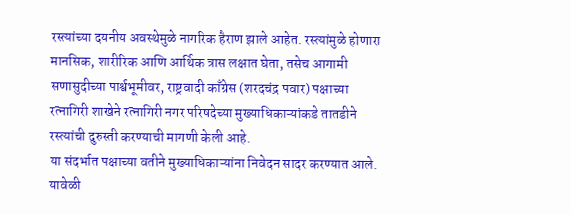रस्त्यांच्या दयनीय अवस्थेमुळे नागरिक हैराण झाले आहेत. रस्त्यांमुळे होणारा मानसिक, शारीरिक आणि आर्थिक त्रास लक्षात घेता, तसेच आगामी सणासुदीच्या पार्श्वभूमीवर, राष्ट्रवादी काँग्रेस (शरदचंद्र पवार) पक्षाच्या रत्नागिरी शाखेने रत्नागिरी नगर परिषदेच्या मुख्याधिकाऱ्यांकडे तातडीने रस्त्यांची दुरुस्ती करण्याची मागणी केली आहे.
या संदर्भात पक्षाच्या वतीने मुख्याधिकाऱ्यांना निवेदन सादर करण्यात आले. यावेळी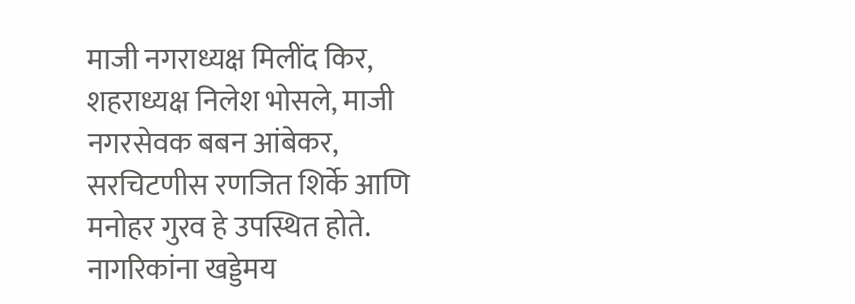माजी नगराध्यक्ष मिलींद किर, शहराध्यक्ष निलेश भोसले, माजी नगरसेवक बबन आंबेकर, सरचिटणीस रणजित शिर्के आणि मनोहर गुरव हे उपस्थित होते.
नागरिकांना खड्डेमय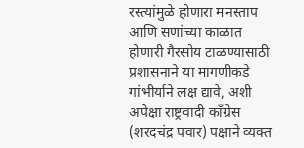रस्त्यांमुळे होणारा मनस्ताप आणि सणांच्या काळात होणारी गैरसोय टाळण्यासाठी प्रशासनाने या मागणीकडे गांभीर्याने लक्ष द्यावे, अशी अपेक्षा राष्ट्रवादी काँग्रेस (शरदचंद्र पवार) पक्षाने व्यक्त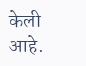केली
आहे.